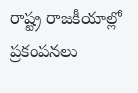రాష్ట్ర రాజకీయాల్లో ప్రకంపనలు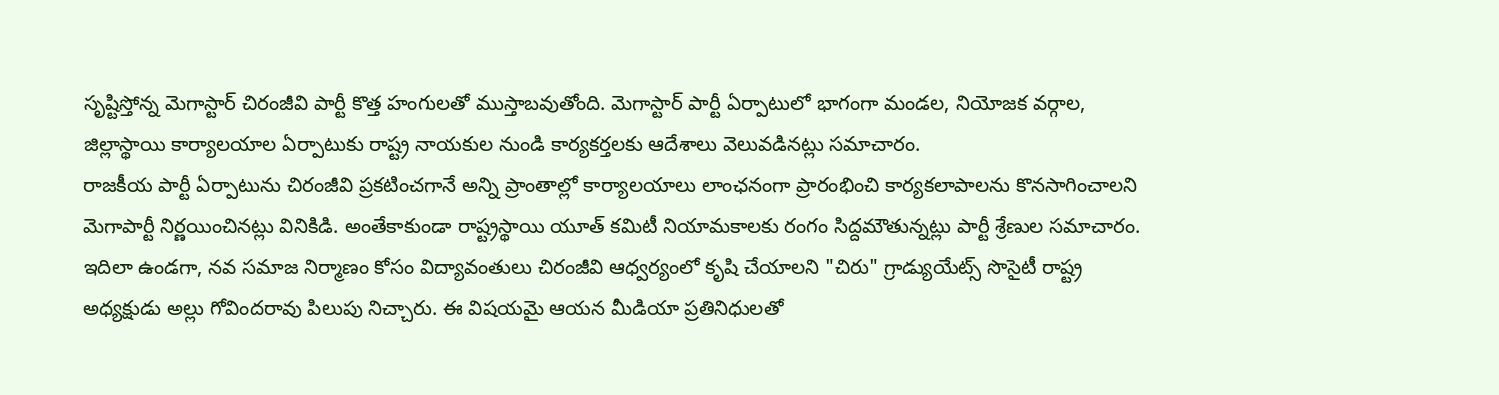సృష్టిస్తోన్న మెగాస్టార్ చిరంజీవి పార్టీ కొత్త హంగులతో ముస్తాబవుతోంది. మెగాస్టార్ పార్టీ ఏర్పాటులో భాగంగా మండల, నియోజక వర్గాల, జిల్లాస్థాయి కార్యాలయాల ఏర్పాటుకు రాష్ట్ర నాయకుల నుండి కార్యకర్తలకు ఆదేశాలు వెలువడినట్లు సమాచారం.
రాజకీయ పార్టీ ఏర్పాటును చిరంజీవి ప్రకటించగానే అన్ని ప్రాంతాల్లో కార్యాలయాలు లాంఛనంగా ప్రారంభించి కార్యకలాపాలను కొనసాగించాలని మెగాపార్టీ నిర్ణయించినట్లు వినికిడి. అంతేకాకుండా రాష్ట్రస్థాయి యూత్ కమిటీ నియామకాలకు రంగం సిద్దమౌతున్నట్లు పార్టీ శ్రేణుల సమాచారం.
ఇదిలా ఉండగా, నవ సమాజ నిర్మాణం కోసం విద్యావంతులు చిరంజీవి ఆధ్వర్యంలో కృషి చేయాలని "చిరు" గ్రాడ్యుయేట్స్ సొసైటీ రాష్ట్ర అధ్యక్షుడు అల్లు గోవిందరావు పిలుపు నిచ్చారు. ఈ విషయమై ఆయన మీడియా ప్రతినిధులతో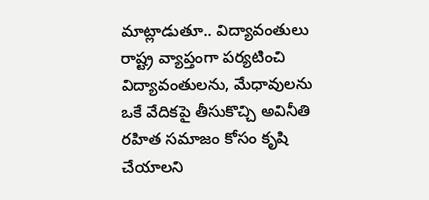మాట్లాడుతూ.. విద్యావంతులు రాష్ట్ర వ్యాప్తంగా పర్యటించి విద్యావంతులను, మేధావులను ఒకే వేదికపై తీసుకొచ్చి అవినీతి రహిత సమాజం కోసం కృషి చేయాలని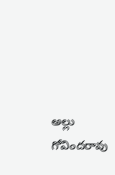అల్లు గోవిందరావు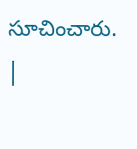సూచించారు.
|